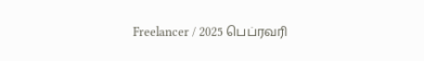Freelancer / 2025 பெப்ரவரி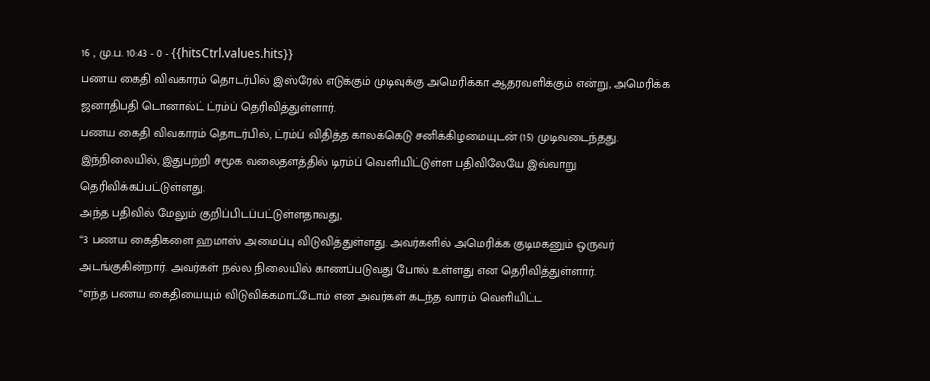16 , மு.ப. 10:43 - 0 - {{hitsCtrl.values.hits}}
பணய கைதி விவகாரம் தொடர்பில் இஸ்ரேல் எடுக்கும் முடிவுக்கு அமெரிக்கா ஆதரவளிக்கும் என்று, அமெரிக்க ஜனாதிபதி டொனால்ட் ட்ரம்ப் தெரிவித்துள்ளார்.
பணய கைதி விவகாரம் தொடர்பில், ட்ரம்ப் விதித்த காலக்கெடு சனிக்கிழமையுடன் (15) முடிவடைந்தது. இந்நிலையில், இதுபற்றி சமூக வலைதளத்தில் டிரம்ப் வெளியிட்டுள்ள பதிவிலேயே இவ்வாறு தெரிவிக்கப்பட்டுள்ளது.
அந்த பதிவில் மேலும் குறிப்பிடப்பட்டுள்ளதாவது,
“3 பணய கைதிகளை ஹமாஸ் அமைப்பு விடுவித்துள்ளது. அவர்களில் அமெரிக்க குடிமகனும் ஒருவர் அடங்குகின்றார். அவர்கள் நல்ல நிலையில் காணப்படுவது போல் உள்ளது என தெரிவித்துள்ளார்.
“எந்த பணய கைதியையும் விடுவிக்கமாட்டோம் என அவர்கள் கடந்த வாரம் வெளியிட்ட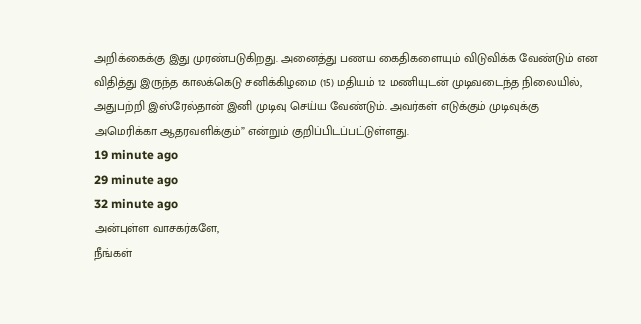அறிக்கைக்கு இது முரண்படுகிறது. அனைத்து பணய கைதிகளையும் விடுவிக்க வேண்டும் என விதித்து இருந்த காலக்கெடு சனிக்கிழமை (15) மதியம் 12 மணியுடன் முடிவடைந்த நிலையில், அதுபற்றி இஸ்ரேல்தான் இனி முடிவு செய்ய வேண்டும். அவர்கள் எடுக்கும் முடிவுக்கு அமெரிக்கா ஆதரவளிக்கும்” என்றும் குறிப்பிடப்பட்டுள்ளது.
19 minute ago
29 minute ago
32 minute ago
அன்புள்ள வாசகர்களே,
நீங்கள்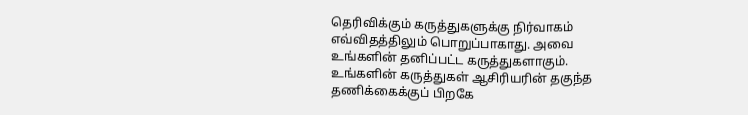தெரிவிக்கும் கருத்துகளுக்கு நிர்வாகம் எவ்விதத்திலும் பொறுப்பாகாது. அவை உங்களின் தனிப்பட்ட கருத்துகளாகும். உங்களின் கருத்துகள் ஆசிரியரின் தகுந்த தணிக்கைக்குப் பிறகே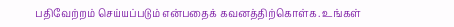பதிவேற்றம் செய்யப்படும் என்பதைக் கவனத்திற்கொள்க. உங்கள்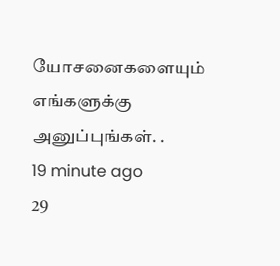யோசனைகளையும் எங்களுக்கு அனுப்புங்கள். .
19 minute ago
29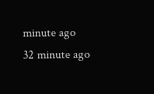minute ago
32 minute ago